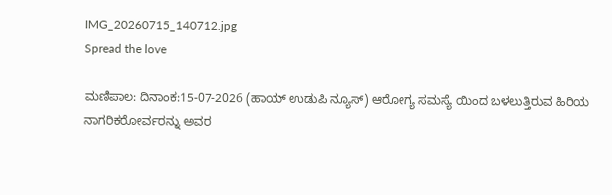IMG_20260715_140712.jpg
Spread the love

ಮಣಿಪಾಲ: ದಿನಾಂಕ:15-07-2026 (ಹಾಯ್ ಉಡುಪಿ ನ್ಯೂಸ್) ಆರೋಗ್ಯ ಸಮಸ್ಯೆ ಯಿಂದ ಬಳಲುತ್ತಿರುವ ಹಿರಿಯ ನಾಗರಿಕರೋರ್ವರನ್ನು ಅವರ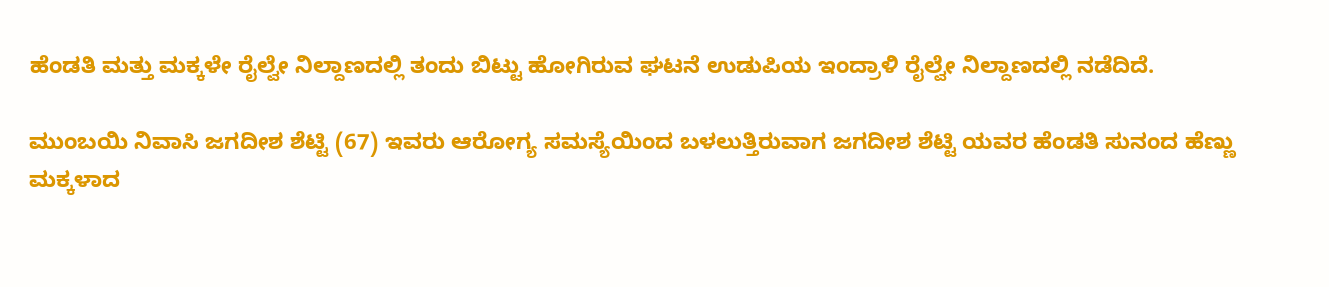ಹೆಂಡತಿ ಮತ್ತು ಮಕ್ಕಳೇ ರೈಲ್ವೇ ನಿಲ್ದಾಣದಲ್ಲಿ ತಂದು ಬಿಟ್ಟು ಹೋಗಿರುವ ಘಟನೆ ಉಡುಪಿಯ ಇಂದ್ರಾಳಿ ರೈಲ್ವೇ ನಿಲ್ದಾಣದಲ್ಲಿ ನಡೆದಿದೆ.

ಮುಂಬಯಿ ನಿವಾಸಿ ಜಗದೀಶ ಶೆಟ್ಟಿ (67) ಇವರು ಆರೋಗ್ಯ ಸಮಸ್ಯೆಯಿಂದ ಬಳಲುತ್ತಿರುವಾಗ ಜಗದೀಶ ಶೆಟ್ಟಿ ಯವರ ಹೆಂಡತಿ ಸುನಂದ ಹೆಣ್ಣು ಮಕ್ಕಳಾದ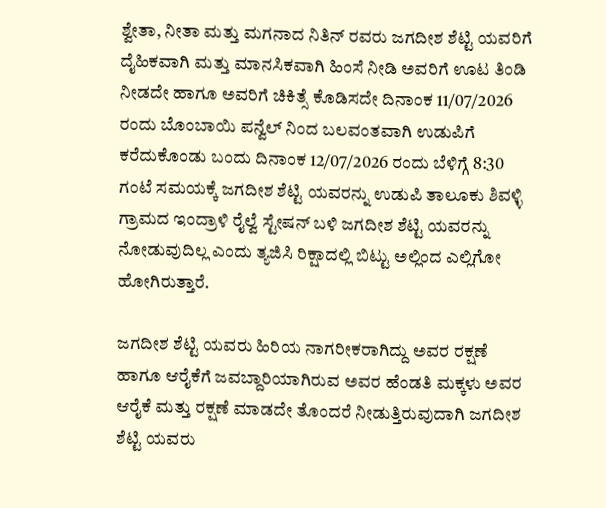ಶ್ವೇತಾ, ನೀತಾ ಮತ್ತು ಮಗನಾದ ನಿತಿನ್‌ ರವರು ಜಗದೀಶ ಶೆಟ್ಟಿ ಯವರಿಗೆ ದೈಹಿಕವಾಗಿ ಮತ್ತು ಮಾನಸಿಕವಾಗಿ ಹಿಂಸೆ ನೀಡಿ ಅವರಿಗೆ ಊಟ ತಿಂಡಿ ನೀಡದೇ ಹಾಗೂ ಅವರಿಗೆ ಚಿಕಿತ್ಸೆ ಕೊಡಿಸದೇ ದಿನಾಂಕ 11/07/2026 ರಂದು ಬೊಂಬಾಯಿ ಪನ್ವೆಲ್‌ ನಿಂದ ಬಲವಂತವಾಗಿ ಉಡುಪಿಗೆ ಕರೆದುಕೊಂಡು ಬಂದು ದಿನಾಂಕ 12/07/2026 ರಂದು ಬೆಳಿಗ್ಗೆ 8:30 ಗಂಟೆ ಸಮಯಕ್ಕೆ ಜಗದೀಶ ಶೆಟ್ಟಿ ಯವರನ್ನು ಉಡುಪಿ ತಾಲೂಕು ಶಿವಳ್ಳಿ ಗ್ರಾಮದ ಇಂದ್ರಾಳಿ ರೈಲ್ವೆ ಸ್ಟೇಷನ್‌ ಬಳಿ ಜಗದೀಶ ಶೆಟ್ಟಿ ಯವರನ್ನು ನೋಡುವುದಿಲ್ಲ ಎಂದು ತ್ಯಜಿಸಿ ರಿಕ್ಷಾದಲ್ಲಿ ಬಿಟ್ಟು ಅಲ್ಲಿಂದ ಎಲ್ಲಿಗೋ ಹೋಗಿರುತ್ತಾರೆ.

ಜಗದೀಶ ಶೆಟ್ಟಿ ಯವರು ಹಿರಿಯ ನಾಗರೀಕರಾಗಿದ್ದು ಅವರ ರಕ್ಷಣೆ ಹಾಗೂ ಆರೈಕೆಗೆ ಜವಬ್ದಾರಿಯಾಗಿರುವ ಅವರ ಹೆಂಡತಿ ಮಕ್ಕಳು ಅವರ ಆರೈಕೆ ಮತ್ತು ರಕ್ಷಣೆ ಮಾಡದೇ ತೊಂದರೆ ನೀಡುತ್ತಿರುವುದಾಗಿ ಜಗದೀಶ ಶೆಟ್ಟಿ ಯವರು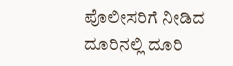ಪೊಲೀಸರಿಗೆ ನೀಡಿದ ದೂರಿನಲ್ಲಿ ದೂರಿ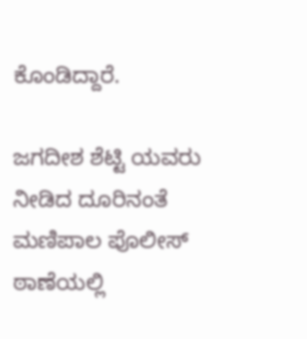ಕೊಂಡಿದ್ದಾರೆ.

ಜಗದೀಶ ಶೆಟ್ಟಿ ಯವರು ನೀಡಿದ ದೂರಿನಂತೆ ಮಣಿಪಾಲ ಪೊಲೀಸ್‌ ಠಾಣೆಯಲ್ಲಿ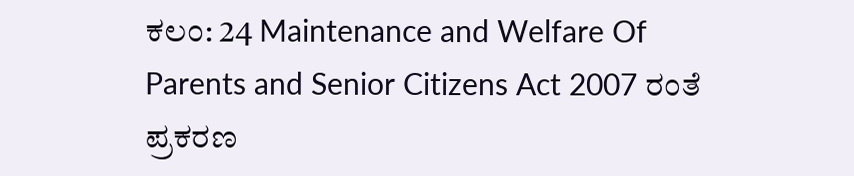ಕಲಂ: 24 Maintenance and Welfare Of Parents and Senior Citizens Act 2007 ರಂತೆ ಪ್ರಕರಣ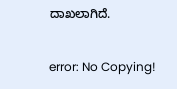ದಾಖಲಾಗಿದೆ.

error: No Copying!